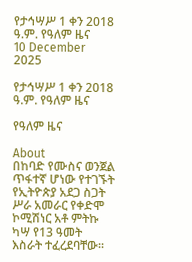የታኅሣሥ 1 ቀን 2018 ዓ.ም. የዓለም ዜና
10 December 2025

የታኅሣሥ 1 ቀን 2018 ዓ.ም. የዓለም ዜና

የዓለም ዜና

About
በከባድ የሙስና ወንጀል ጥፋተኛ ሆነው የተገኙት የኢትዮጵያ አደጋ ስጋት ሥራ አመራር የቀድሞ ኮሚሽነር አቶ ምትኩ ካሣ የ13 ዓመት እስራት ተፈረደባቸው።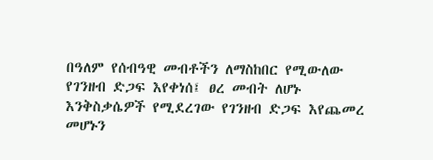በዓለም የሰብዓዊ መብቶችን ለማስከበር የሚውለው የገንዘብ ድጋፍ እየቀነሰ፤ ፀረ መብት ለሆኑ እንቅስቃሴዎች የሚደረገው የገንዘብ ድጋፍ እየጨመረ መሆኑን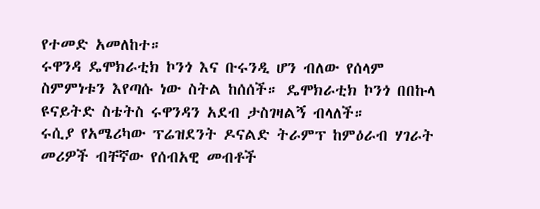የተመድ አመለከተ።
ሩዋንዳ ዴሞክራቲክ ኮንጎ እና ቡሩንዲ ሆን ብለው የሰላም ስምምነቱን እየጣሱ ነው ስትል ከሰሰች። ዴሞክራቲክ ኮንጎ በበኩላ ዩናይትድ ስቴትስ ሩዋንዳን አደብ ታስገዛልኝ ብላለች።
ሩሲያ የአሜሪካው ፕሬዝደንት ዶናልድ ትራምፕ ከምዕራብ ሃገራት መሪዎች ብቸኛው የሰብአዊ መብቶች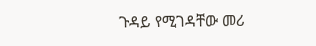ጉዳይ የሚገዳቸው መሪ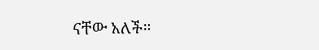ናቸው አለች።